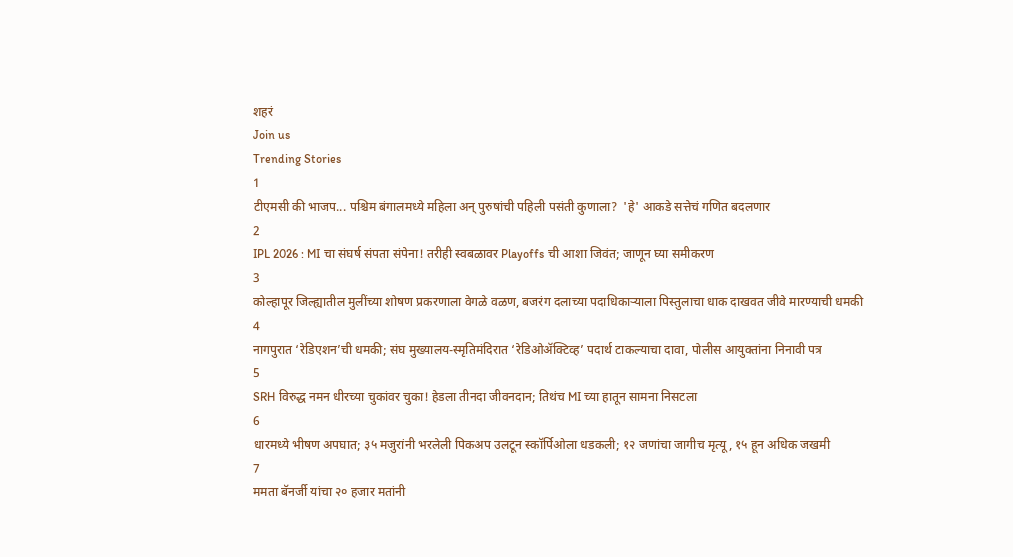शहरं
Join us
Trending Stories
1
टीएमसी की भाजप... पश्चिम बंगालमध्ये महिला अन् पुरुषांची पहिली पसंती कुणाला?  'हे' आकडे सत्तेचं गणित बदलणार
2
IPL 2026 : MI चा संघर्ष संपता संपेना! तरीही स्वबळावर Playoffs ची आशा जिवंत; जाणून घ्या समीकरण
3
कोल्हापूर जिल्ह्यातील मुलींच्या शोषण प्रकरणाला वेगळे वळण, बजरंग दलाच्या पदाधिकाऱ्याला पिस्तुलाचा धाक दाखवत जीवे मारण्याची धमकी
4
नागपुरात ‘रेडिएशन’ची धमकी; संघ मुख्यालय-स्मृतिमंदिरात ‘रेडिओॲक्टिव्ह’ पदार्थ टाकल्याचा दावा, पोलीस आयुक्तांना निनावी पत्र
5
SRH विरुद्ध नमन धीरच्या चुकांवर चुका! हेडला तीनदा जीवनदान; तिथंच MI च्या हातून सामना निसटला
6
धारमध्ये भीषण अपघात; ३५ मजुरांनी भरलेली पिकअप उलटून स्कॉर्पिओला धडकली; १२ जणांचा जागीच मृत्यू, १५ हून अधिक जखमी
7
ममता बॅनर्जी यांचा २० हजार मतांनी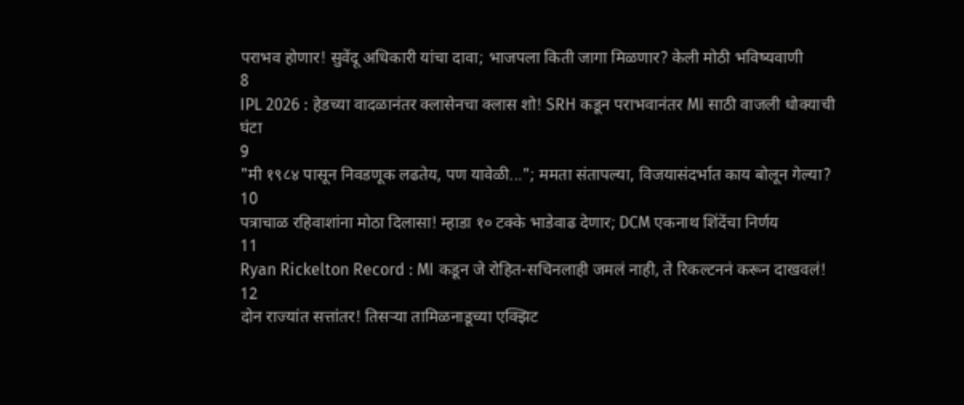पराभव होणार! सुवेंदू अधिकारी यांचा दावा; भाजपला किती जागा मिळणार? केली मोठी भविष्यवाणी
8
IPL 2026 : हेडच्या वादळानंतर क्लासेनचा क्लास शो! SRH कडून पराभवानंतर MI साठी वाजली धोक्याची घंटा
9
"मी १९८४ पासून निवडणूक लढतेय, पण यावेळी..."; ममता संतापल्या, विजयासंदर्भात काय बोलून गेल्या?
10
पत्राचाळ रहिवाशांना मोठा दिलासा! म्हाडा १० टक्के भाडेवाढ देणार; DCM एकनाथ शिंदेंचा निर्णय
11
Ryan Rickelton Record : MI कडून जे रोहित-सचिनलाही जमलं नाही, ते रिकल्टननं करून दाखवलं!
12
दोन राज्यांत सत्तांतर! तिसऱ्या तामिळनाडूच्या एक्झिट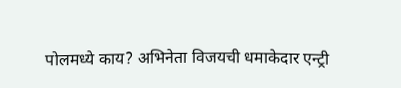पोलमध्ये काय? अभिनेता विजयची धमाकेदार एन्ट्री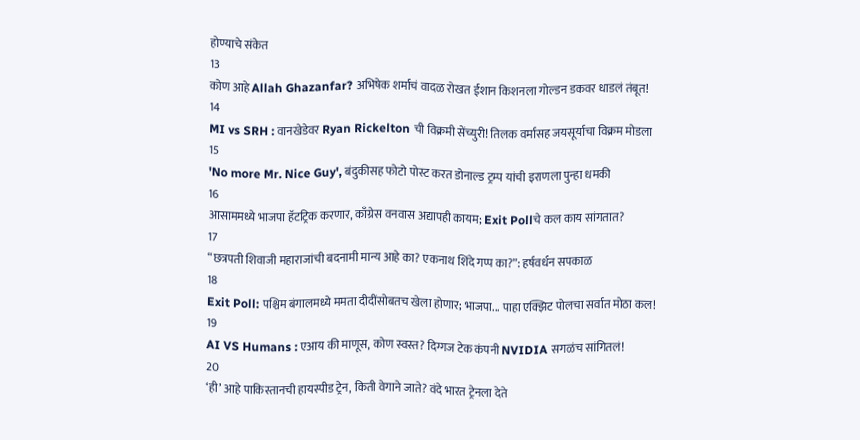होण्याचे संकेत
13
कोण आहे Allah Ghazanfar? अभिषेक शर्माचं वादळ रोखत ईशान किशनला गोल्डन डकवर धाडलं तंबूत!
14
MI vs SRH : वानखेडेवर Ryan Rickelton ची विक्रमी सेंच्युरी! तिलक वर्मासह जयसूर्याचा विक्रम मोडला
15
'No more Mr. Nice Guy', बंदुकीसह फोटो पोस्ट करत डोनाल्ड ट्रम्प यांची इराणला पुन्हा धमकी
16
आसाममध्ये भाजपा हॅटट्रिक करणार, काँग्रेस वनवास अद्यापही कायम; Exit Pollचे कल काय सांगतात?
17
“छत्रपती शिवाजी महाराजांची बदनामी मान्य आहे का? एकनाथ शिंदे गप्प का?”: हर्षवर्धन सपकाळ
18
Exit Poll: पश्चिम बंगालमध्ये ममता दीदींसोबतच खेला होणार; भाजपा... पाहा एक्झिट पोलचा सर्वात मोठा कल!
19
AI VS Humans : एआय की माणूस, कोण स्वस्त? दिग्गज टेक कंपनी NVIDIA सगळंच सांगितलं!
20
‘ही’ आहे पाकिस्तानची हायस्पीड ट्रेन, किती वेगाने जाते? वंदे भारत ट्रेनला देते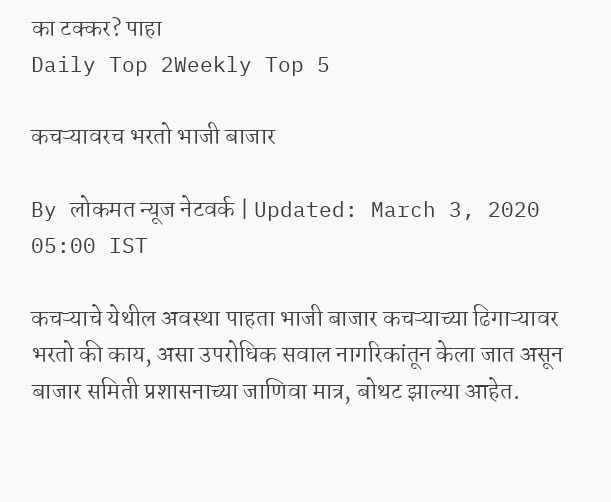का टक्कर? पाहा
Daily Top 2Weekly Top 5

कचऱ्यावरच भरतो भाजी बाजार

By लोकमत न्यूज नेटवर्क | Updated: March 3, 2020 05:00 IST

कचऱ्याचे येथील अवस्था पाहता भाजी बाजार कचऱ्याच्या ढिगाऱ्यावर भरतो की काय, असा उपरोधिक सवाल नागरिकांतून केला जात असून बाजार समिती प्रशासनाच्या जाणिवा मात्र, बोथट झाल्या आहेत.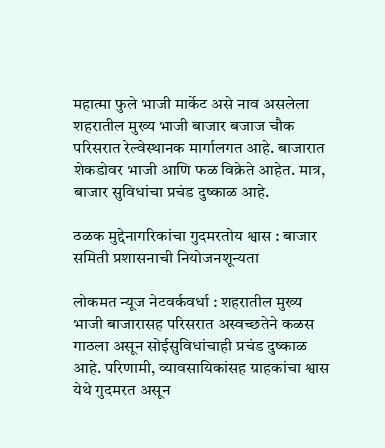महात्मा फुले भाजी मार्केट असे नाव असलेला शहरातील मुख्य भाजी बाजार बजाज चौक परिसरात रेल्वेस्थानक मार्गालगत आहे. बाजारात शेकडोवर भाजी आणि फळ विक्रेते आहेत. मात्र, बाजार सुविधांचा प्रचंड दुष्काळ आहे.

ठळक मुद्देनागरिकांचा गुदमरतोय श्वास : बाजार समिती प्रशासनाची नियोजनशून्यता

लोकमत न्यूज नेटवर्कवर्धा : शहरातील मुख्य भाजी बाजारासह परिसरात अस्वच्छतेने कळस गाठला असून सोईसुविधांचाही प्रचंड दुष्काळ आहे. परिणामी, व्यावसायिकांसह ग्राहकांचा श्वास येथे गुदमरत असून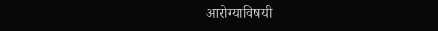आरोग्याविषयी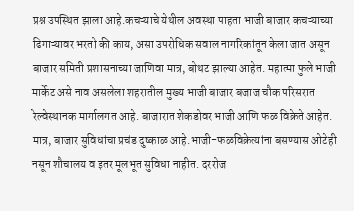प्रश्न उपस्थित झाला आहे.कचऱ्याचे येथील अवस्था पाहता भाजी बाजार कचऱ्याच्या ढिगाऱ्यावर भरतो की काय, असा उपरोधिक सवाल नागरिकांतून केला जात असून बाजार समिती प्रशासनाच्या जाणिवा मात्र, बोथट झाल्या आहेत. महात्मा फुले भाजी मार्केट असे नाव असलेला शहरातील मुख्य भाजी बाजार बजाज चौक परिसरात रेल्वेस्थानक मार्गालगत आहे. बाजारात शेकडोवर भाजी आणि फळ विक्रेते आहेत. मात्र, बाजार सुविधांचा प्रचंड दुष्काळ आहे.भाजी-फळविक्रेत्यांना बसण्यास ओटेही नसून शौचालय व इतर मूलभूत सुविधा नाहीत. दररोज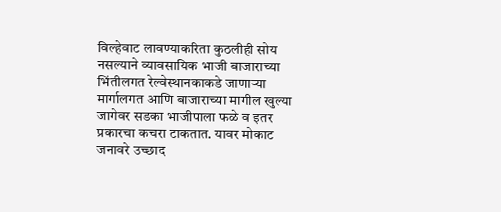विल्हेवाट लावण्याकरिता कुठलीही सोय नसल्याने व्यावसायिक भाजी बाजाराच्या भिंतीलगत रेल्वेस्थानकाकडे जाणाऱ्या मार्गालगत आणि बाजाराच्या मागील खुल्या जागेवर सडका भाजीपाला फळे व इतर प्रकारचा कचरा टाकतात. यावर मोकाट जनावरे उच्छाद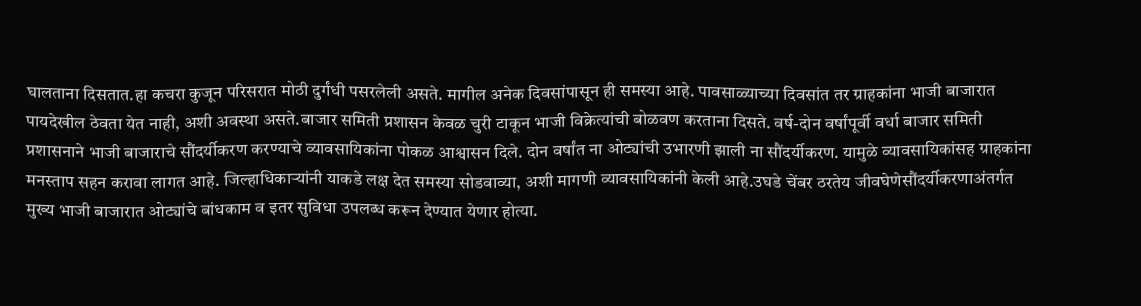घालताना दिसतात.हा कचरा कुजून परिसरात मोठी दुर्गंधी पसरलेली असते. मागील अनेक दिवसांपासून ही समस्या आहे. पावसाळ्याच्या दिवसांत तर ग्राहकांना भाजी बाजारात पायदेखील ठेवता येत नाही, अशी अवस्था असते.बाजार समिती प्रशासन केवळ चुरी टाकून भाजी विक्रेत्यांची बोळवण करताना दिसते. वर्ष-दोन वर्षांपूर्वी वर्धा बाजार समिती प्रशासनाने भाजी बाजाराचे सौंदर्यीकरण करण्याचे व्यावसायिकांना पोकळ आश्वासन दिले. दोन वर्षांत ना ओट्यांची उभारणी झाली ना सौंदर्यीकरण. यामुळे व्यावसायिकांसह ग्राहकांना मनस्ताप सहन करावा लागत आहे. जिल्हाधिकाऱ्यांनी याकडे लक्ष देत समस्या सोडवाव्या, अशी मागणी व्यावसायिकांनी केली आहे.उघडे चेंबर ठरतेय जीवघेणेसौंदर्यीकरणाअंतर्गत मुख्य भाजी बाजारात ओट्यांचे बांधकाम व इतर सुविधा उपलब्ध करून देण्यात येणार होत्या.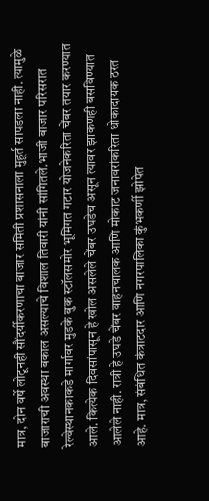मात्र, दोन वर्षे लोटूनही सौंदर्यीकरणाचा बाजार समिती प्रशासनाला मुहूर्त सापडला नाही. त्यामुळे बाजाराची अवस्था बकाल असल्याचे विशाल तिवारी यांनी सांगितले.भाजी बाजार परिसरात रेल्वेस्थानकाकडे मार्गावर मुडके बुक स्टॉलसमोर भूमिगत गटार योजनेकरिता चेंबर तयार करण्यात आले. कित्येक दिवसांपासून हे खोल असलेले चेंबर उघडेच असून त्यावर झाकणही बसविण्यात आलेले नाही. रात्री हे उघडे चेंबर वाहनचालक आणि मोकाट जनावरांकरिता धोकादायक ठरत आहे. मात्र, संबंधित कंत्राटदार आणि नगरपालिका कुंभकर्णी झोपेत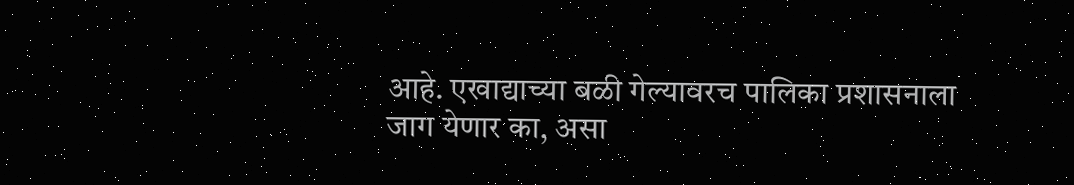आहे. एखाद्याच्या बळी गेल्यावरच पालिका प्रशासनाला जाग येणार का, असा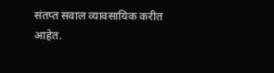संतप्त सवाल व्यावसायिक करीत आहेत.